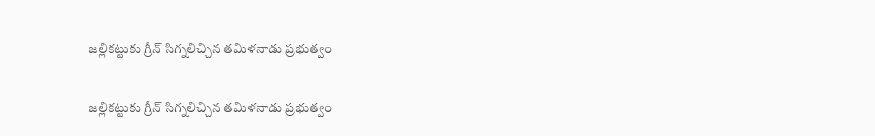జల్లికట్టుకు గ్రీన్ సిగ్నలిచ్చిన తమిళనాడు ప్రభుత్వం

జల్లికట్టుకు గ్రీన్ సిగ్నలిచ్చిన తమిళనాడు ప్రభుత్వం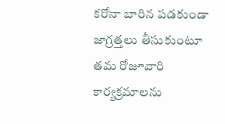కరోనా బారిన పడకుండా జాగ్రత్తలు తీసుకుంటూ తమ రోజూవారి కార్యక్రమాలను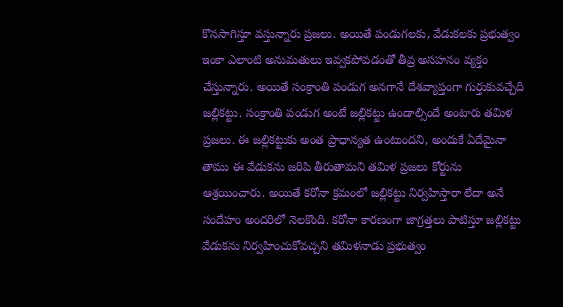కొనసాగిస్తూ వస్తున్నారు ప్రజలు. అయితే పండుగలకు, వేడుకలకు ప్రభుత్వం ఇంకా ఎలాంటి అనుమతులు ఇవ్వకపోవడంతో తీవ్ర అసహనం వ్యక్తం చేస్తున్నారు. అయితే సంక్రాంతి పండుగ అనగానే దేశవ్యాప్తంగా గుర్తుకువచ్చేది జల్లికట్టు. సంక్రాంతి పండుగ అంటే జల్లికట్టు ఉండాల్సిందే అంటారు తమిళ ప్రజలు. ఈ జల్లికట్టుకు అంత ప్రాధాన్యత ఉంటుందని, అందుకే ఏదేమైనా తాము ఈ వేడుకను జరిపి తీరుతామని తమిళ ప్రజలు కోర్టును ఆశ్రయించారు. అయితే కరోనా క్రమంలో జల్లికట్టు నిర్వహిస్తారా లేదా అనే సందేహం అందరిలో నెలకొంది. కరోనా కారణంగా జాగ్రత్తలు పాటిస్తూ జల్లికట్టు వేడుకను నిర్వహించుకోవచ్చని తమిళనాడు ప్రభుత్వం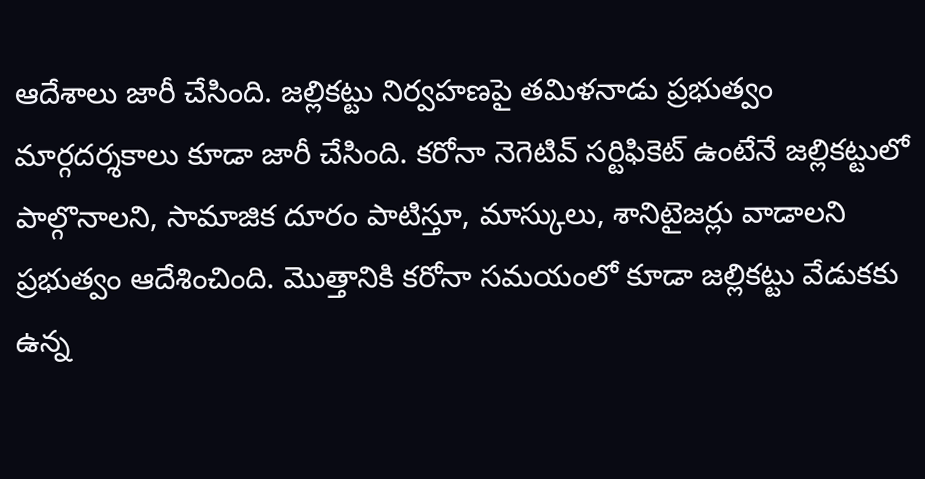ఆదేశాలు జారీ చేసింది. జల్లికట్టు నిర్వహణపై తమిళనాడు ప్రభుత్వం మార్గదర్శకాలు కూడా జారీ చేసింది. కరోనా నెగెటివ్ సర్టిఫికెట్ ఉంటేనే జల్లికట్టులో పాల్గొనాలని, సామాజిక దూరం పాటిస్తూ, మాస్కులు, శానిటైజర్లు వాడాలని ప్రభుత్వం ఆదేశించింది. మొత్తానికి కరోనా సమయంలో కూడా జల్లికట్టు వేడుకకు ఉన్న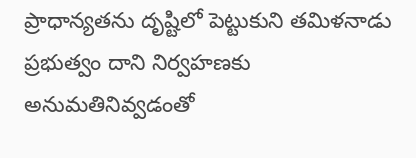ప్రాధాన్యతను దృష్టిలో పెట్టుకుని తమిళనాడు ప్రభుత్వం దాని నిర్వహణకు అనుమతినివ్వడంతో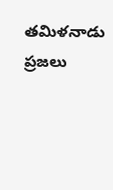తమిళనాడు ప్రజలు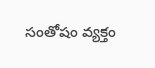సంతోషం వ్యక్తం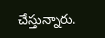చేస్తున్నారు.